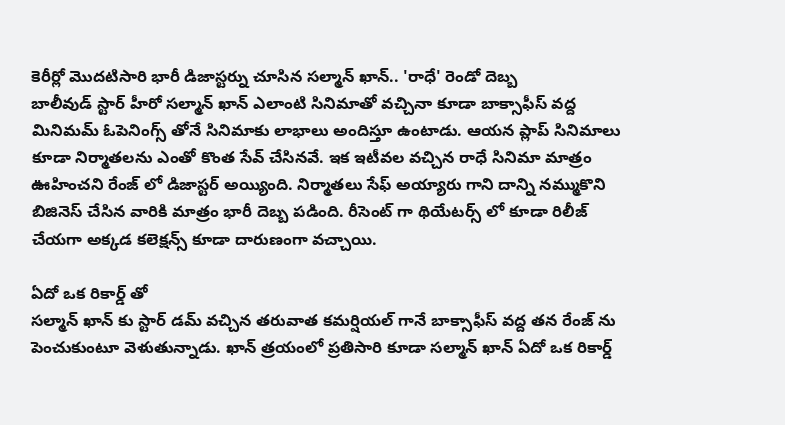కెరీర్లో మొదటిసారి భారీ డిజాస్టర్ను చూసిన సల్మాన్ ఖాన్.. 'రాధే' రెండో దెబ్బ
బాలీవుడ్ స్టార్ హీరో సల్మాన్ ఖాన్ ఎలాంటి సినిమాతో వచ్చినా కూడా బాక్సాఫీస్ వద్ద మినిమమ్ ఓపెనింగ్స్ తోనే సినిమాకు లాభాలు అందిస్తూ ఉంటాడు. ఆయన ప్లాప్ సినిమాలు కూడా నిర్మాతలను ఎంతో కొంత సేవ్ చేసినవే. ఇక ఇటీవల వచ్చిన రాధే సినిమా మాత్రం ఊహించని రేంజ్ లో డిజాస్టర్ అయ్యింది. నిర్మాతలు సేఫ్ అయ్యారు గాని దాన్ని నమ్ముకొని బిజినెస్ చేసిన వారికి మాత్రం భారీ దెబ్బ పడింది. రీసెంట్ గా థియేటర్స్ లో కూడా రిలీజ్ చేయగా అక్కడ కలెక్షన్స్ కూడా దారుణంగా వచ్చాయి.

ఏదో ఒక రికార్డ్ తో
సల్మాన్ ఖాన్ కు స్టార్ డమ్ వచ్చిన తరువాత కమర్షియల్ గానే బాక్సాఫీస్ వద్ద తన రేంజ్ ను పెంచుకుంటూ వెళుతున్నాడు. ఖాన్ త్రయంలో ప్రతిసారి కూడా సల్మాన్ ఖాన్ ఏదో ఒక రికార్డ్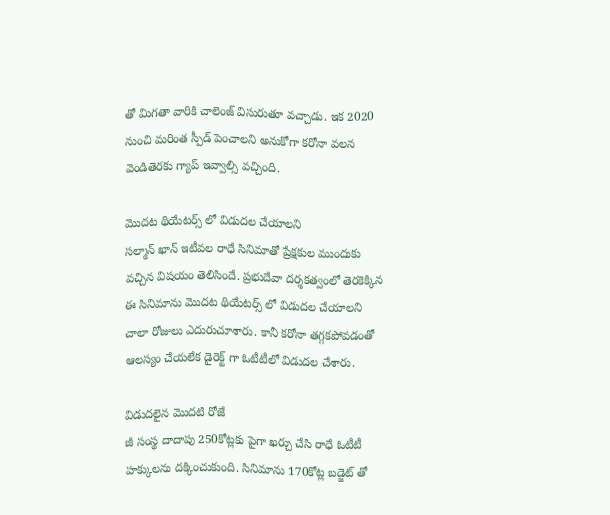తో మిగతా వారికి చాలెంజ్ విసురుతూ వచ్చాడు. ఇక 2020 నుంచి మరింత స్పీడ్ పెంచాలని అనుకోగా కరోనా వలన వెండితెరకు గ్యాప్ ఇవ్వాల్సి వచ్చింది.

మొదట థియేటర్స్ లో విడుదల చేయాలని
సల్మాన్ ఖాన్ ఇటీవల రాధే సినిమాతో ప్రేక్షకుల ముందుకు వచ్చిన విషయం తెలిసిందే. ప్రభుదేవా దర్శకత్వంలో తెరకెక్కిన ఈ సినిమాను మొదట థియేటర్స్ లో విడుదల చేయాలని చాలా రోజులు ఎదురుచూశారు. కానీ కరోనా తగ్గకపోవడంతో ఆలస్యం చేయలేక డైరెక్ట్ గా ఓటీటీలో విడుదల చేశారు.

విడుదలైన మొదటి రోజే
జీ సంస్థ దాదాపు 250కోట్లకు పైగా ఖర్చు చేసి రాధే ఓటీటీ హక్కులను దక్కించుకుంది. సినిమాను 170కోట్ల బడ్జెట్ తో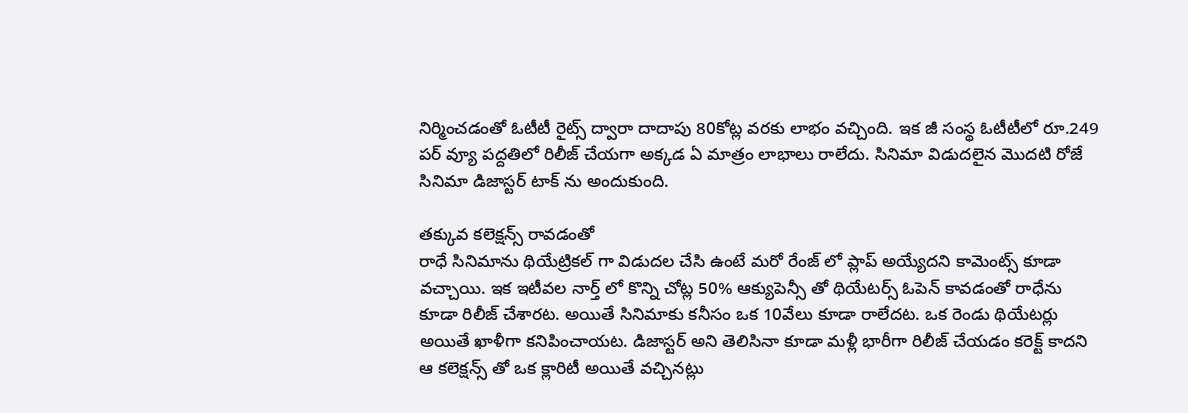నిర్మించడంతో ఓటీటీ రైట్స్ ద్వారా దాదాపు 80కోట్ల వరకు లాభం వచ్చింది. ఇక జీ సంస్థ ఓటీటీలో రూ.249 పర్ వ్యూ పద్దతిలో రిలీజ్ చేయగా అక్కడ ఏ మాత్రం లాభాలు రాలేదు. సినిమా విడుదలైన మొదటి రోజే సినిమా డిజాస్టర్ టాక్ ను అందుకుంది.

తక్కువ కలెక్షన్స్ రావడంతో
రాధే సినిమాను థియేట్రికల్ గా విడుదల చేసి ఉంటే మరో రేంజ్ లో ప్లాప్ అయ్యేదని కామెంట్స్ కూడా వచ్చాయి. ఇక ఇటీవల నార్త్ లో కొన్ని చోట్ల 50% ఆక్యుపెన్సీ తో థియేటర్స్ ఓపెన్ కావడంతో రాధేను కూడా రిలీజ్ చేశారట. అయితే సినిమాకు కనీసం ఒక 10వేలు కూడా రాలేదట. ఒక రెండు థియేటర్లు అయితే ఖాళీగా కనిపించాయట. డిజాస్టర్ అని తెలిసినా కూడా మళ్లీ భారీగా రిలీజ్ చేయడం కరెక్ట్ కాదని ఆ కలెక్షన్స్ తో ఒక క్లారిటీ అయితే వచ్చినట్లు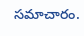సమాచారం.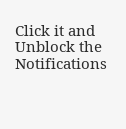Click it and Unblock the Notifications